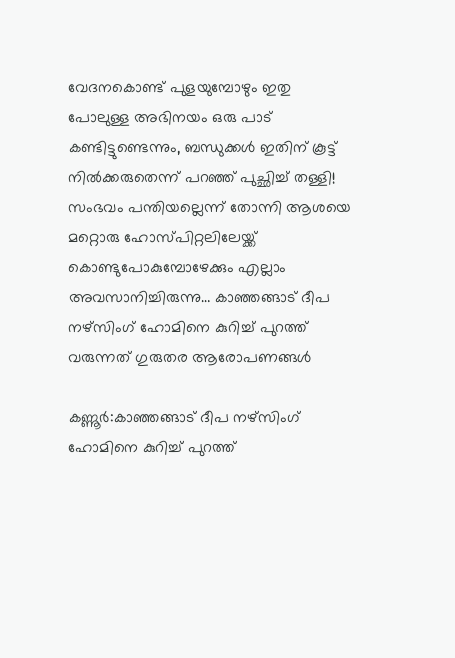വേദനകൊണ്ട് പുളയുമ്പോഴും ഇതു പോലുള്ള അഭിനയം ഒരു പാട് കണ്ടിട്ടുണ്ടെന്നും, ബന്ധുക്കള്‍ ഇതിന് കൂട്ട് നില്‍ക്കരുതെന്ന് പറഞ്ഞ് പുച്ഛിച്ച് തള്ളി! സംഭവം പന്തിയല്ലെന്ന് തോന്നി ആശയെ മറ്റൊരു ഹോസ്പിറ്റലിലേയ്ക്ക് കൊണ്ടുപോകുമ്പോഴേക്കും എല്ലാം അവസാനിച്ചിരുന്നു… കാഞ്ഞങ്ങാട് ദീപ നഴ്‌സിംഗ് ഹോമിനെ കുറിച്ച് പുറത്ത് വരുന്നത് ഗുരുതര ആരോപണങ്ങൾ

കണ്ണൂർ:കാഞ്ഞങ്ങാട് ദീപ നഴ്‌സിംഗ് ഹോമിനെ കുറിച്ച് പുറത്ത്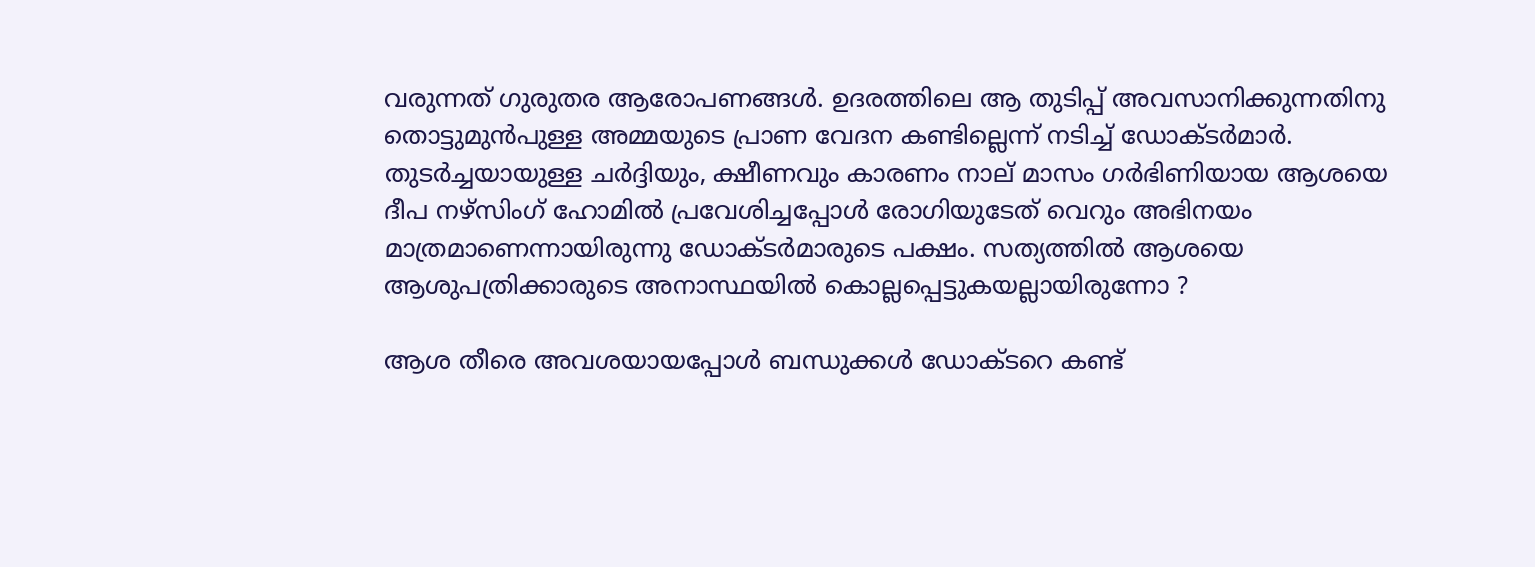വരുന്നത് ഗുരുതര ആരോപണങ്ങൾ. ഉദരത്തിലെ ആ തുടിപ്പ് അവസാനിക്കുന്നതിനു തൊട്ടുമുൻപുള്ള അമ്മയുടെ പ്രാണ വേദന കണ്ടില്ലെന്ന് നടിച്ച് ഡോക്ടര്‍മാർ. തുടര്‍ച്ചയായുള്ള ചര്‍ദ്ദിയും, ക്ഷീണവും കാരണം നാല് മാസം ഗര്‍ഭിണിയായ ആശയെ ദീപ നഴ്‌സിംഗ് ഹോമില്‍ പ്രവേശിച്ചപ്പോള്‍ രോഗിയുടേത് വെറും അഭിനയം മാത്രമാണെന്നായിരുന്നു ഡോക്ടര്‍മാരുടെ പക്ഷം. സത്യത്തിൽ ആശയെ ആശുപത്രിക്കാരുടെ അനാസ്ഥയിൽ കൊല്ലപ്പെട്ടുകയല്ലായിരുന്നോ ?

ആശ തീരെ അവശയായപ്പോൾ ബന്ധുക്കൾ ഡോക്ടറെ കണ്ട്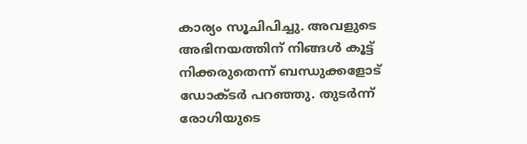കാര്യം സൂചിപിച്ചു. അവളുടെ അഭിനയത്തിന് നിങ്ങൾ കൂട്ട് നിക്കരുതെന്ന് ബന്ധുക്കളോട് ഡോക്ടർ പറഞ്ഞു. തുടർന്ന് രോഗിയുടെ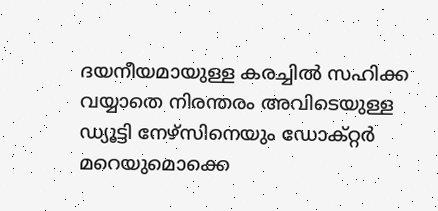ദയനീയമായുള്ള കരച്ചിൽ സഹിക്ക വയ്യാതെ നിരന്തരം അവിടെയുള്ള ഡ്യൂട്ടി നേഴ്സിനെയും ഡോക്റ്റർ മറെയുമൊക്കെ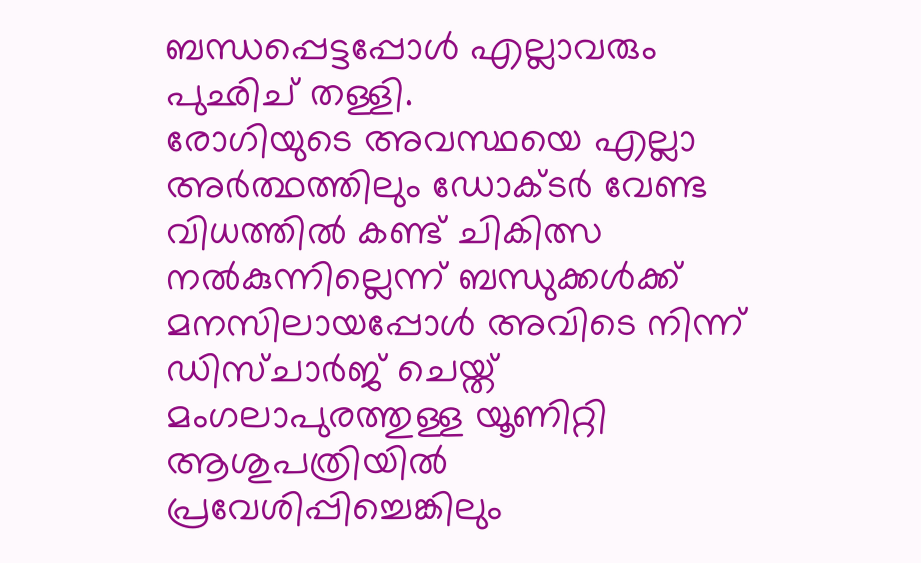ബന്ധപ്പെട്ടപ്പോൾ എല്ലാവരും പുഛിച് തള്ളി.
രോഗിയുടെ അവസ്ഥയെ എല്ലാ അർത്ഥത്തിലും ഡോക്ടർ വേണ്ട വിധത്തിൽ കണ്ട് ചികിത്സ നൽകുന്നില്ലെന്ന് ബന്ധുക്കൾക്ക് മനസിലായപ്പോൾ അവിടെ നിന്ന് ഡിസ്ചാര്‍ജ് ചെയ്ത് മംഗലാപുരത്തുള്ള യൂണിറ്റി ആശുപത്രിയില്‍ പ്രവേശിപ്പിച്ചെങ്കിലും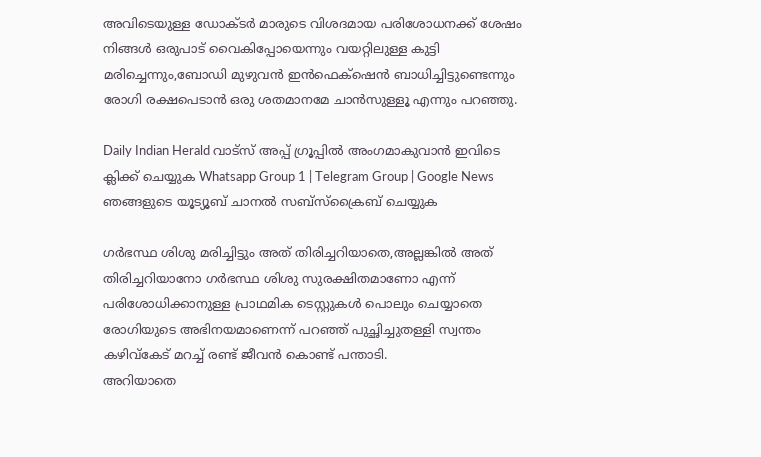അവിടെയുള്ള ഡോക്ടർ മാരുടെ വിശദമായ പരിശോധനക്ക് ശേഷം നിങ്ങൾ ഒരുപാട് വൈകിപ്പോയെന്നും വയറ്റിലുള്ള കുട്ടി മരിച്ചെന്നും,ബോഡി മുഴുവൻ ഇൻഫെക്‌ഷെൻ ബാധിച്ചിട്ടുണ്ടെന്നും രോഗി രക്ഷപെടാൻ ഒരു ശതമാനമേ ചാൻസുള്ളൂ എന്നും പറഞ്ഞു.

Daily Indian Herald വാട്സ് അപ്പ് ഗ്രൂപ്പിൽ അംഗമാകുവാൻ ഇവിടെ ക്ലിക്ക് ചെയ്യുക Whatsapp Group 1 | Telegram Group | Google News ഞങ്ങളുടെ യൂട്യൂബ് ചാനൽ സബ്സ്ക്രൈബ് ചെയ്യുക

ഗർഭസ്ഥ ശിശു മരിച്ചിട്ടും അത് തിരിച്ചറിയാതെ,അല്ലങ്കിൽ അത് തിരിച്ചറിയാനോ ഗർഭസ്ഥ ശിശു സുരക്ഷിതമാണോ എന്ന് പരിശോധിക്കാനുള്ള പ്രാഥമിക ടെസ്റ്റുകൾ പൊലും ചെയ്യാതെ രോഗിയുടെ അഭിനയമാണെന്ന് പറഞ്ഞ് പുച്ഛിച്ചുതള്ളി സ്വന്തം കഴിവ്‌കേട് മറച്ച് രണ്ട് ജീവൻ കൊണ്ട് പന്താടി.
അറിയാതെ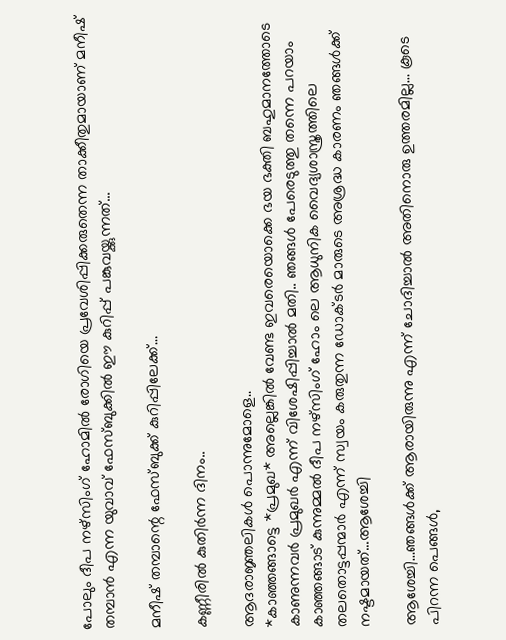പോലും ദീപ നഴ്‌സിംഗ് ഹോമില്‍ രോഗിയെ പ്രവേശിപ്പിക്കരുതെന്ന താക്കീതുമായാണ് മനീഷ് തമ്പാൻ എന്ന യുവാവ് ഫേസ്ബുക്കിൽ ഈ കുറിപ്പ് പങ്കുവയ്ക്കുന്നത്…

മനീഷ് തമ്പാന്റെ ഫേസ്ബുക്ക് കുറിപ്പിലേക്ക്…

കണ്ണീരില്‍ കുതിര്‍ന്ന ദിനം..

ആദരാജ്ഞലികള്‍ പൊന്നുമോളെ..
*കാഞ്ഞങ്ങാട്ടെ *പ്രമുഖ* അല്ലെങ്കില്‍ വേണ്ട ഇവരെയൊക്കെ ഭയ ഭക്തി ബഹുമാനത്തോടെ കാണുന്നവര്‍ പ്രമുഖര്‍ എന്ന് വിശേഷിപ്പിച്ചാല്‍ മതി.. ഞങ്ങള്‍ പേരെടുത്തു തന്നെ പറയാം കാഞ്ഞങ്ങാട് കുന്നുമ്മല്‍ ദീപ നഴ്സിംഗ് ഹോം ലെ ആധുനിക വൈദ്യശാസ്ത്രത്തിലെ തലതൊട്ടപ്പന്മാര്‍ എന്ന് സ്വയം കരുതുന്ന ഡോക്ടര്‍ മാരുടെ അശ്രദ്ധ കാരണം ഞങ്ങള്‍ക്ക് നഷ്ടമായത്…ആശേച്ചി

ആശേച്ചി…ഞങ്ങള്‍ക്ക് ആരായിരുന്നു എന്ന് ചോദിച്ചാല്‍ അതിനൊരു ഉത്തരമില്ല… കൂടെ പിറന്ന പെങ്ങള്‍,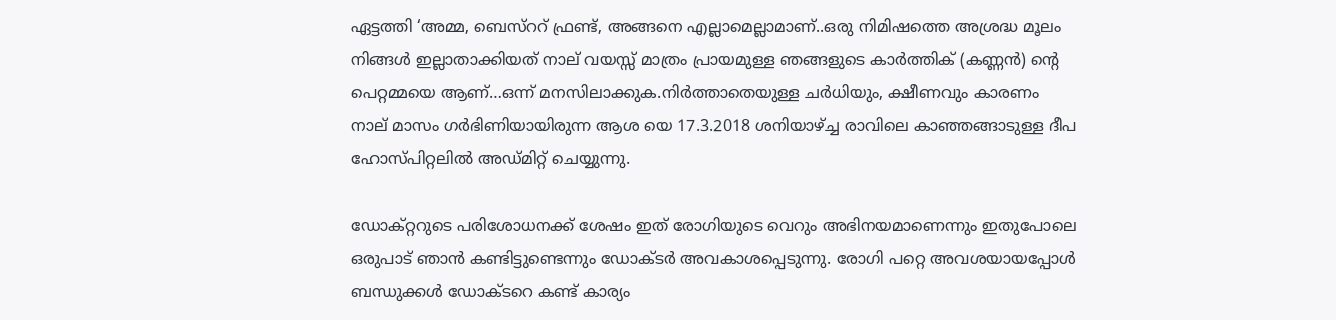ഏട്ടത്തി ‘അമ്മ, ബെസ്ററ് ഫ്രണ്ട്, അങ്ങനെ എല്ലാമെല്ലാമാണ്..ഒരു നിമിഷത്തെ അശ്രദ്ധ മൂലം നിങ്ങള്‍ ഇല്ലാതാക്കിയത് നാല് വയസ്സ് മാത്രം പ്രായമുള്ള ഞങ്ങളുടെ കാര്‍ത്തിക് (കണ്ണന്‍) ന്റെ പെറ്റമ്മയെ ആണ്…ഒന്ന് മനസിലാക്കുക.നിര്‍ത്താതെയുള്ള ചര്‍ധിയും, ക്ഷീണവും കാരണം നാല് മാസം ഗര്‍ഭിണിയായിരുന്ന ആശ യെ 17.3.2018 ശനിയാഴ്ച്ച രാവിലെ കാഞ്ഞങ്ങാടുള്ള ദീപ ഹോസ്പിറ്റലില്‍ അഡ്മിറ്റ് ചെയ്യുന്നു.

ഡോക്റ്ററുടെ പരിശോധനക്ക് ശേഷം ഇത് രോഗിയുടെ വെറും അഭിനയമാണെന്നും ഇതുപോലെ ഒരുപാട് ഞാന്‍ കണ്ടിട്ടുണ്ടെന്നും ഡോക്ടര്‍ അവകാശപ്പെടുന്നു. രോഗി പറ്റെ അവശയായപ്പോള്‍ ബന്ധുക്കള്‍ ഡോക്ടറെ കണ്ട് കാര്യം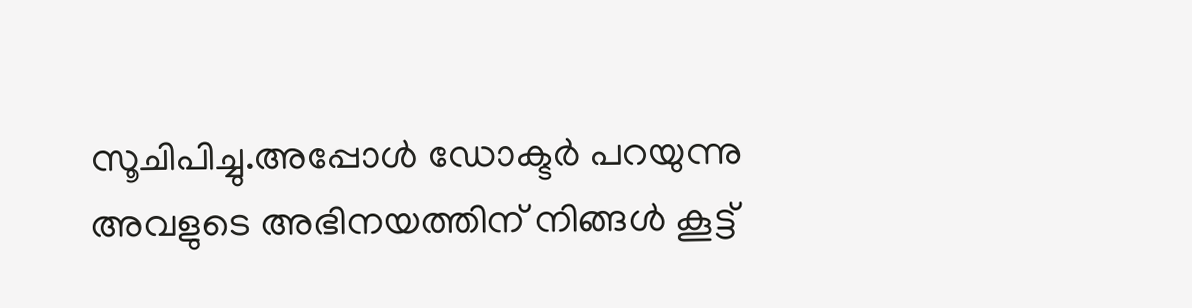സൂചിപിച്ചു.അപ്പോള്‍ ഡോക്ടര്‍ പറയുന്നു അവളുടെ അഭിനയത്തിന് നിങ്ങള്‍ കൂട്ട്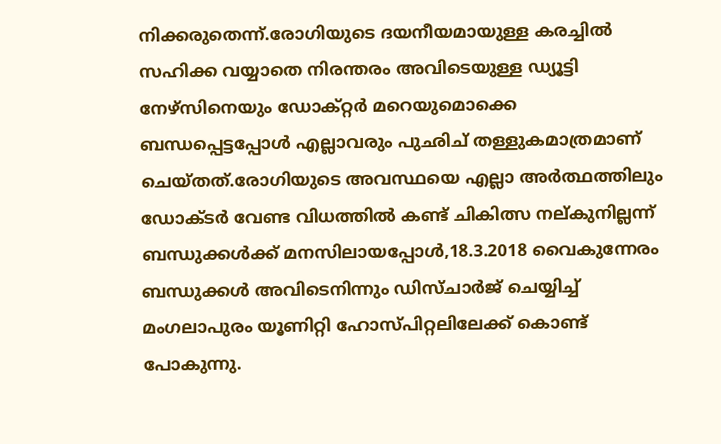നിക്കരുതെന്ന്.രോഗിയുടെ ദയനീയമായുള്ള കരച്ചില്‍ സഹിക്ക വയ്യാതെ നിരന്തരം അവിടെയുള്ള ഡ്യൂട്ടി നേഴ്സിനെയും ഡോക്റ്റര്‍ മറെയുമൊക്കെ ബന്ധപ്പെട്ടപ്പോള്‍ എല്ലാവരും പുഛിച് തള്ളുകമാത്രമാണ് ചെയ്തത്.രോഗിയുടെ അവസ്ഥയെ എല്ലാ അര്‍ത്ഥത്തിലും ഡോക്ടര്‍ വേണ്ട വിധത്തില്‍ കണ്ട് ചികിത്സ നല്കുനില്ലന്ന് ബന്ധുക്കള്‍ക്ക് മനസിലായപ്പോള്‍,18.3.2018 വൈകുന്നേരം ബന്ധുക്കള്‍ അവിടെനിന്നും ഡിസ്ചാര്‍ജ് ചെയ്യിച്ച്‌ മംഗലാപുരം യൂണിറ്റി ഹോസ്പിറ്റലിലേക്ക് കൊണ്ട് പോകുന്നു.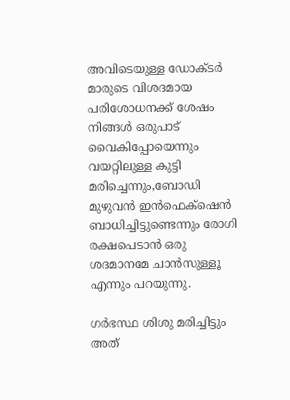അവിടെയുള്ള ഡോക്ടര്‍ മാരുടെ വിശദമായ പരിശോധനക്ക് ശേഷം നിങ്ങള്‍ ഒരുപാട് വൈകിപ്പോയെന്നും വയറ്റിലുള്ള കുട്ടി മരിച്ചെന്നും,ബോഡി മുഴുവന്‍ ഇന്‍ഫെക്‌ഷെന്‍ ബാധിച്ചിട്ടുണ്ടെന്നും രോഗി രക്ഷപെടാന്‍ ഒരു ശദമാനമേ ചാന്‍സുള്ളൂ എന്നും പറയുന്നു.

ഗര്‍ഭസ്ഥ ശിശു മരിച്ചിട്ടും അത്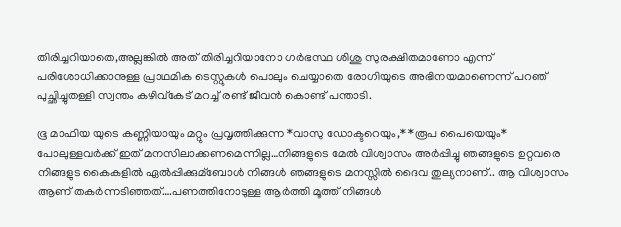തിരിച്ചറിയാതെ,അല്ലങ്കില്‍ അത് തിരിച്ചറിയാനോ ഗര്‍ഭസ്ഥ ശിശു സുരക്ഷിതമാണോ എന്ന് പരിശോധിക്കാനുള്ള പ്രാഥമിക ടെസ്റ്റുകള്‍ പൊലും ചെയ്യാതെ രോഗിയുടെ അഭിനയമാണെന്ന് പറഞ് പുച്ഛിച്ചുതള്ളി സ്വന്തം കഴിവ്‌കേട് മറച്ച്‌ രണ്ട് ജീവന്‍ കൊണ്ട് പന്താടി.

ഭൂ മാഫിയ യുടെ കണ്ണിയായും മറ്റും പ്രവൃത്തിക്കുന്ന *വാസു ഡോക്ടറെയും,* *രൂപ പൈയെയും* പോലുള്ളവര്‍ക്ക് ഇത് മനസിലാക്കണമെന്നില്ല…നിങ്ങളുടെ മേല്‍ വിശ്വാസം അര്‍പ്പിച്ചു ഞങ്ങളുടെ ഉറ്റവരെ നിങ്ങളുട കൈകളില്‍ ഏല്‍പ്പിക്കുമ്ബോള്‍ നിങ്ങള്‍ ഞങ്ങളുടെ മനസ്സില്‍ ദൈവ തുല്യനാണ്.. ആ വിശ്വാസം ആണ് തകര്‍ന്നടിഞ്ഞത്….പണത്തിനോടുള്ള ആര്‍ത്തി മൂത്ത് നിങ്ങള്‍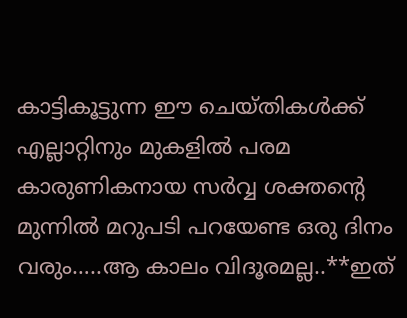കാട്ടികൂട്ടുന്ന ഈ ചെയ്തികള്‍ക്ക് എല്ലാറ്റിനും മുകളില്‍ പരമ കാരുണികനായ സര്‍വ്വ ശക്തന്റെ മുന്നില്‍ മറുപടി പറയേണ്ട ഒരു ദിനം വരും…..ആ കാലം വിദൂരമല്ല..**ഇത്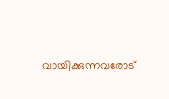വായിക്കുന്നവരോട്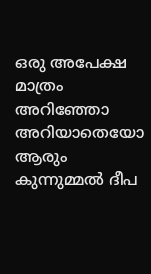ഒരു അപേക്ഷ മാത്രം അറിഞ്ഞോ അറിയാതെയോ ആരും കുന്നുമ്മല്‍ ദീപ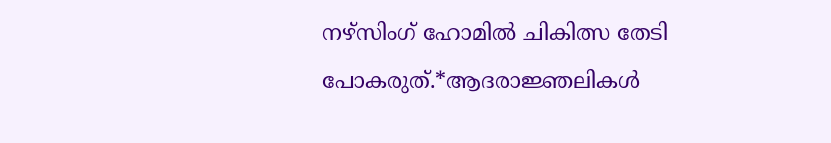നഴ്സിംഗ് ഹോമില്‍ ചികിത്സ തേടി പോകരുത്.*ആദരാജ്ഞലികള്‍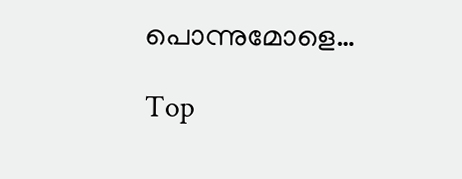പൊന്നുമോളെ…

Top